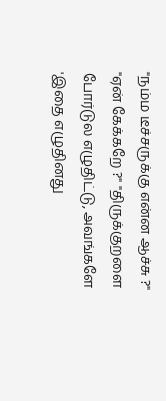"நம்ம டீச்சருக்கு என்ன ஆச்சு ?" "ஏன் கேக்கறே ?" "திருக்குறளை போர்டுல எழுதிட்டு, அவங்களே 'இதை எழுதினது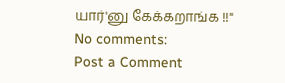யார்'னு கேக்கறாங்க !!"
No comments:
Post a Comment